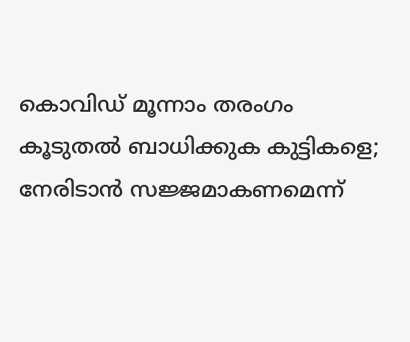കൊവിഡ് മൂന്നാം തരംഗം കൂടുതല്‍ ബാധിക്കുക കുട്ടികളെ; നേരിടാന്‍ സജ്ജമാകണമെന്ന്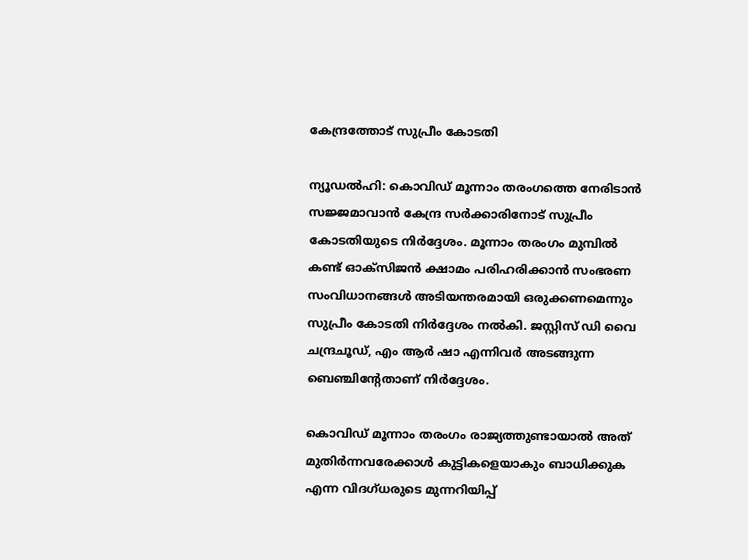കേന്ദ്രത്തോട് സുപ്രീം കോടതി

ന്യൂഡല്‍ഹി: കൊവിഡ് മൂന്നാം തരംഗത്തെ നേരിടാന്‍ സജ്ജമാവാന്‍ കേന്ദ്ര സര്‍ക്കാരിനോട് സുപ്രീം കോടതിയുടെ നിര്‍ദ്ദേശം. മൂന്നാം തരംഗം മുമ്പില്‍ കണ്ട് ഓക്സിജന്‍ ക്ഷാമം പരിഹരിക്കാന്‍ സംഭരണ സംവിധാനങ്ങള്‍ അടിയന്തരമായി ഒരുക്കണമെന്നും സുപ്രീം കോടതി നിര്‍ദ്ദേശം നല്‍കി. ജസ്റ്റിസ് ഡി വൈ ചന്ദ്രചൂഡ്, എം ആര്‍ ഷാ എന്നിവര്‍ അടങ്ങുന്ന ബെഞ്ചിന്റേതാണ് നിര്‍ദ്ദേശം.

കൊവിഡ് മൂന്നാം തരംഗം രാജ്യത്തുണ്ടായാല്‍ അത് മുതിര്‍ന്നവരേക്കാള്‍ കുട്ടികളെയാകും ബാധിക്കുക എന്ന വിദഗ്ധരുടെ മുന്നറിയിപ്പ്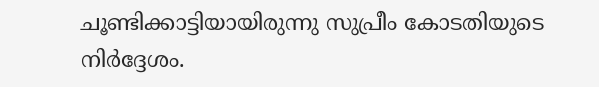ചൂണ്ടിക്കാട്ടിയായിരുന്നു സുപ്രീം കോടതിയുടെ നിര്‍ദ്ദേശം.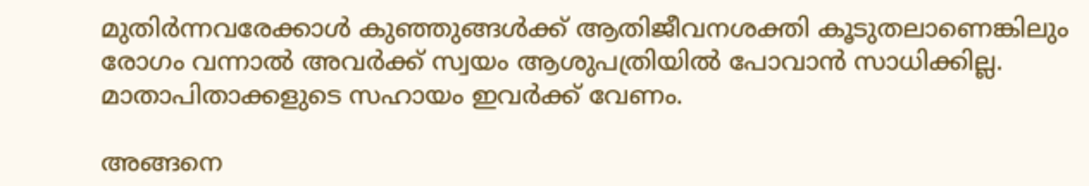മുതിര്‍ന്നവരേക്കാള്‍ കുഞ്ഞുങ്ങള്‍ക്ക് ആതിജീവനശക്തി കൂടുതലാണെങ്കിലും രോഗം വന്നാല്‍ അവര്‍ക്ക് സ്വയം ആശുപത്രിയില്‍ പോവാന്‍ സാധിക്കില്ല. മാതാപിതാക്കളുടെ സഹായം ഇവര്‍ക്ക് വേണം.

അങ്ങനെ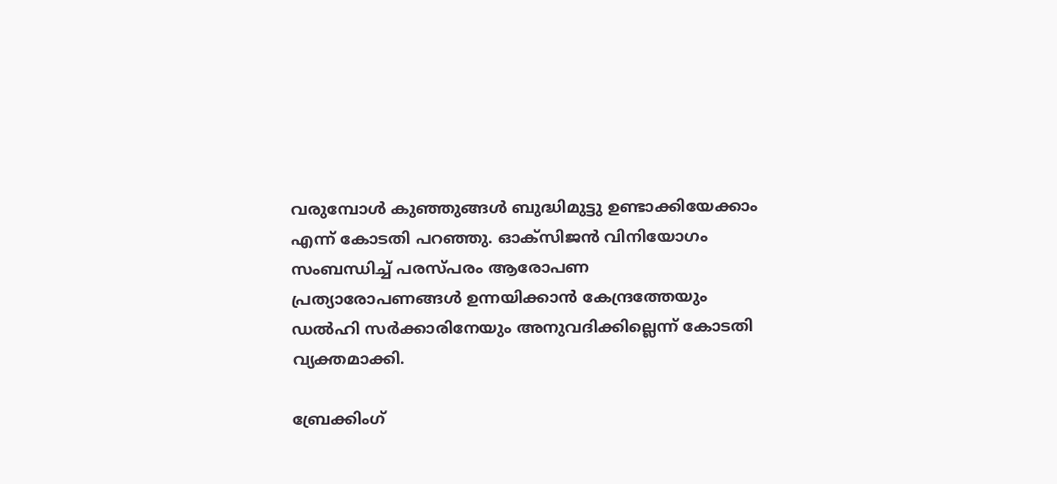വരുമ്പോള്‍ കുഞ്ഞുങ്ങള്‍ ബുദ്ധിമുട്ടു ഉണ്ടാക്കിയേക്കാം എന്ന് കോടതി പറഞ്ഞു. ഓക്സിജന്‍ വിനിയോഗം സംബന്ധിച്ച് പരസ്പരം ആരോപണ പ്രത്യാരോപണങ്ങള്‍ ഉന്നയിക്കാന്‍ കേന്ദ്രത്തേയും ഡല്‍ഹി സര്‍ക്കാരിനേയും അനുവദിക്കില്ലെന്ന് കോടതി വ്യക്തമാക്കി.

ബ്രേക്കിംഗ്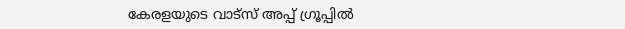കേരളയുടെ വാട്സ് അപ്പ് ഗ്രൂപ്പിൽ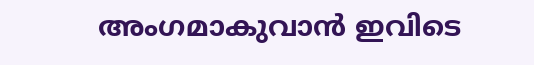അംഗമാകുവാൻ ഇവിടെ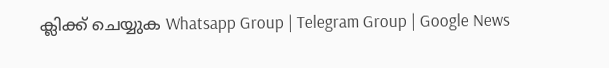ക്ലിക്ക് ചെയ്യുക Whatsapp Group | Telegram Group | Google News